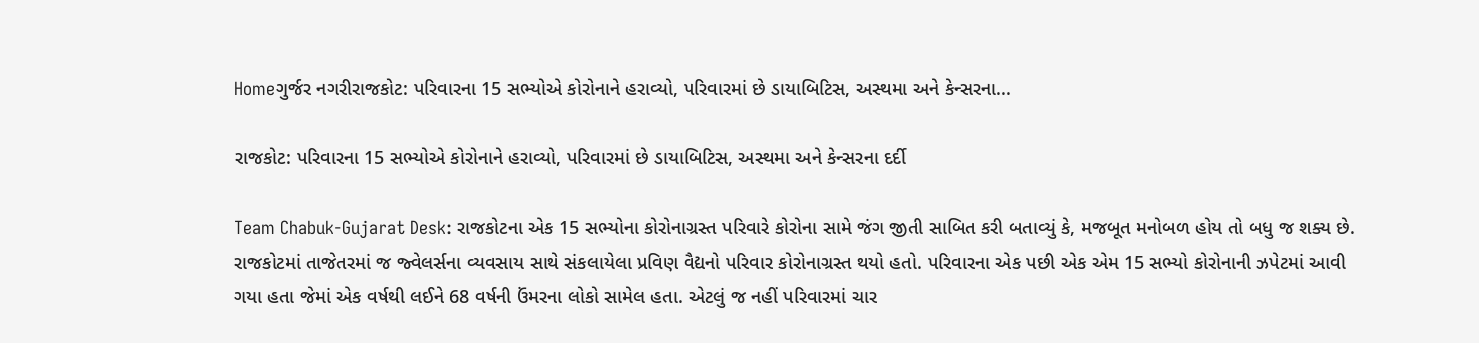Homeગુર્જર નગરીરાજકોટ: પરિવારના 15 સભ્યોએ કોરોનાને હરાવ્યો, પરિવારમાં છે ડાયાબિટિસ, અસ્થમા અને કેન્સરના...

રાજકોટ: પરિવારના 15 સભ્યોએ કોરોનાને હરાવ્યો, પરિવારમાં છે ડાયાબિટિસ, અસ્થમા અને કેન્સરના દર્દી

Team Chabuk-Gujarat Desk: રાજકોટના એક 15 સભ્યોના કોરોનાગ્રસ્ત પરિવારે કોરોના સામે જંગ જીતી સાબિત કરી બતાવ્યું કે, મજબૂત મનોબળ હોય તો બધુ જ શક્ય છે. રાજકોટમાં તાજેતરમાં જ જ્વેલર્સના વ્યવસાય સાથે સંકલાયેલા પ્રવિણ વૈદ્યનો પરિવાર કોરોનાગ્રસ્ત થયો હતો. પરિવારના એક પછી એક એમ 15 સભ્યો કોરોનાની ઝપેટમાં આવી ગયા હતા જેમાં એક વર્ષથી લઈને 68 વર્ષની ઉંમરના લોકો સામેલ હતા. એટલું જ નહીં પરિવારમાં ચાર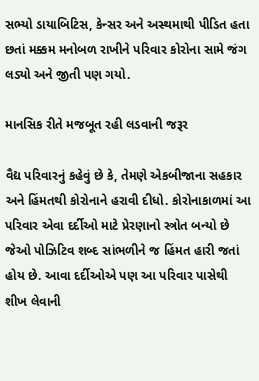સભ્યો ડાયાબિટિસ, કેન્સર અને અસ્થમાથી પીડિત હતા છતાં મક્કમ મનોબળ રાખીને પરિવાર કોરોના સામે જંગ લડ્યો અને જીતી પણ ગયો.

માનસિક રીતે મજબૂત રહી લડવાની જરૂર

વૈદ્ય પરિવારનું કહેવું છે કે, તેમણે એકબીજાના સહકાર અને હિંમતથી કોરોનાને હરાવી દીધો. કોરોનાકાળમાં આ પરિવાર એવા દર્દીઓ માટે પ્રેરણાનો સ્ત્રોત બન્યો છે જેઓ પોઝિટિવ શબ્દ સાંભળીને જ હિંમત હારી જતાં હોય છે. આવા દર્દીઓએ પણ આ પરિવાર પાસેથી શીખ લેવાની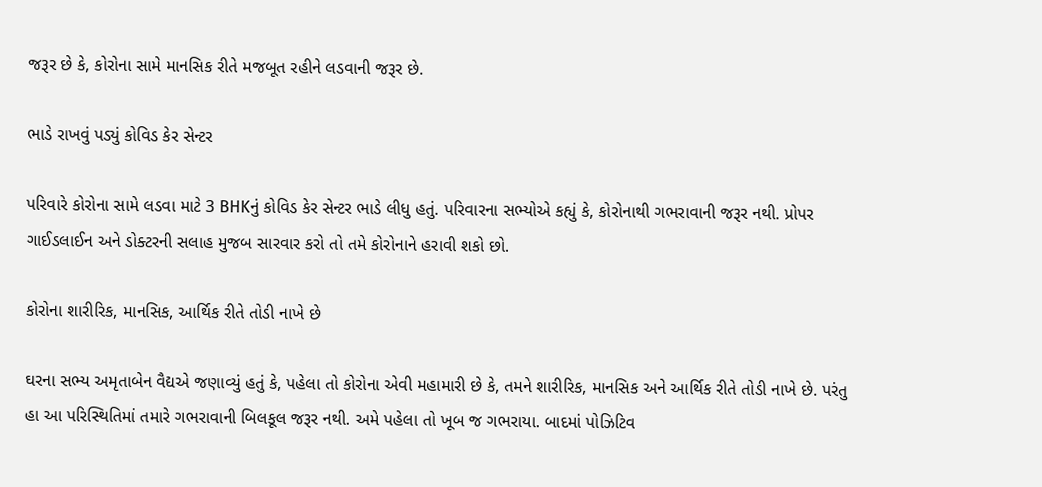જરૂર છે કે, કોરોના સામે માનસિક રીતે મજબૂત રહીને લડવાની જરૂર છે.

ભાડે રાખવું પડ્યું કોવિડ કેર સેન્ટર

પરિવારે કોરોના સામે લડવા માટે 3 BHKનું કોવિડ કેર સેન્ટર ભાડે લીધુ હતું. પરિવારના સભ્યોએ કહ્યું કે, કોરોનાથી ગભરાવાની જરૂર નથી. પ્રોપર ગાઈડલાઈન અને ડોક્ટરની સલાહ મુજબ સારવાર કરો તો તમે કોરોનાને હરાવી શકો છો.

કોરોના શારીરિક, માનસિક, આર્થિક રીતે તોડી નાખે છે

ઘરના સભ્ય અમૃતાબેન વૈદ્યએ જણાવ્યું હતું કે, પહેલા તો કોરોના એવી મહામારી છે કે, તમને શારીરિક, માનસિક અને આર્થિક રીતે તોડી નાખે છે. પરંતુ હા આ પરિસ્થિતિમાં તમારે ગભરાવાની બિલકૂલ જરૂર નથી. અમે પહેલા તો ખૂબ જ ગભરાયા. બાદમાં પોઝિટિવ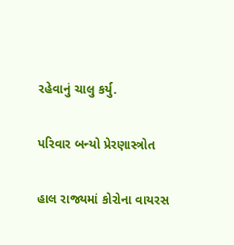રહેવાનું ચાલુ કર્યુ.

પરિવાર બન્યો પ્રેરણાસ્ત્રોત

હાલ રાજ્યમાં કોરોના વાયરસ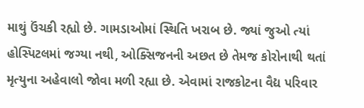માથું ઉંચકી રહ્યો છે. ગામડાઓમાં સ્થિતિ ખરાબ છે. જ્યાં જુઓ ત્યાં હોસ્પિટલમાં જગ્યા નથી, ઓક્સિજનની અછત છે તેમજ કોરોનાથી થતાં મૃત્યુના અહેવાલો જોવા મળી રહ્યા છે. એવામાં રાજકોટના વૈદ્ય પરિવાર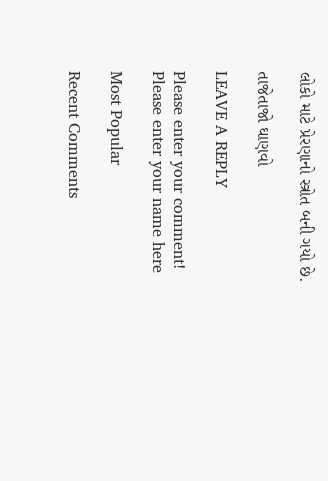લોકો માટે પ્રેરણાનો સ્ત્રોત બની ગયો છે.

તાજેતાજો ઘાણવો

LEAVE A REPLY

Please enter your comment!
Please enter your name here

Most Popular

Recent Comments